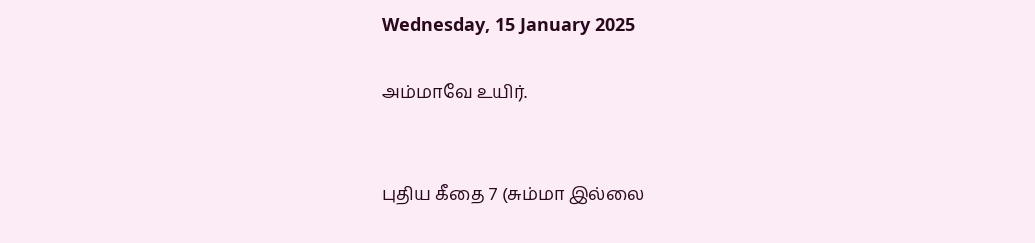Wednesday, 15 January 2025

அம்மாவே உயிர்.


புதிய கீதை 7 (சும்மா இல்லை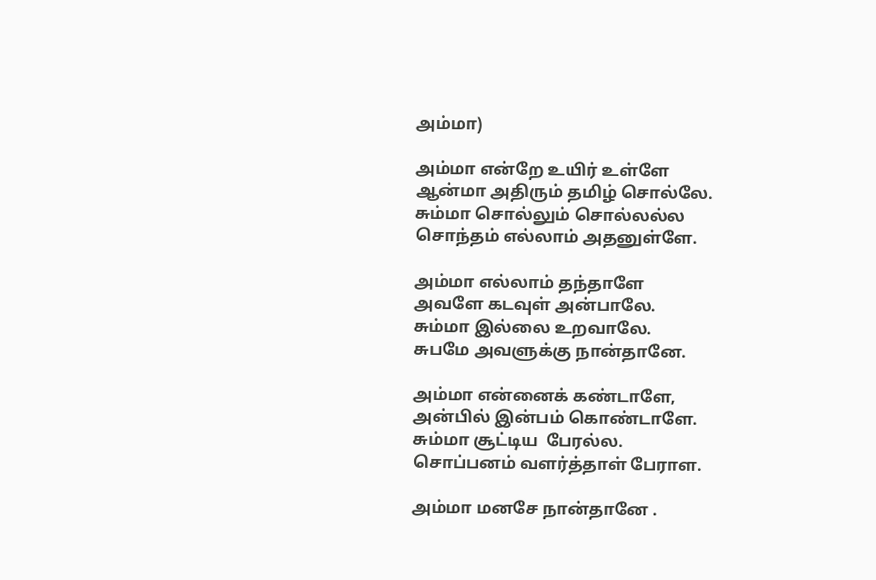அம்மா)

அம்மா என்றே உயிர் உள்ளே
ஆன்மா அதிரும் தமிழ் சொல்லே.
சும்மா சொல்லும் சொல்லல்ல
சொந்தம் எல்லாம் அதனுள்ளே.

அம்மா எல்லாம் தந்தாளே
அவளே கடவுள் அன்பாலே.
சும்மா இல்லை உறவாலே.
சுபமே அவளுக்கு நான்தானே.

அம்மா என்னைக் கண்டாளே,
அன்பில் இன்பம் கொண்டாளே.
சும்மா சூட்டிய  பேரல்ல.
சொப்பனம் வளர்த்தாள் பேராள.

அம்மா மனசே நான்தானே .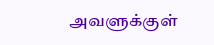அவளுக்குள்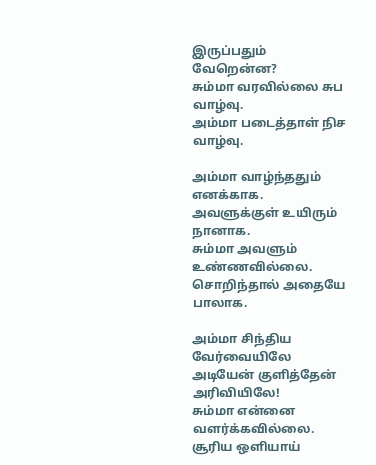இருப்பதும் வேறென்ன?
சும்மா வரவில்லை சுப வாழ்வு.
அம்மா படைத்தாள் நிச வாழ்வு.

அம்மா வாழ்ந்ததும் எனக்காக.
அவளுக்குள் உயிரும் நானாக.
சும்மா அவளும் உண்ணவில்லை.
சொறிந்தால் அதையே பாலாக.

அம்மா சிந்திய வேர்வையிலே
அடியேன் குளித்தேன் அரிவியிலே!
சும்மா என்னை வளர்க்கவில்லை.
சூரிய ஒளியாய்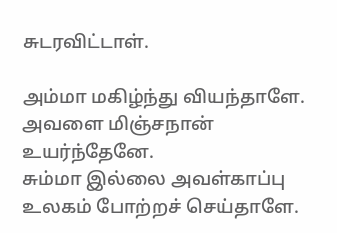சுடரவிட்டாள்.

அம்மா மகிழ்ந்து வியந்தாளே.
அவளை மிஞ்சநான் உயர்ந்தேனே.
சும்மா இல்லை அவள்காப்பு
உலகம் போற்றச் செய்தாளே.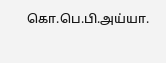கொ.பெ.பி.அய்யா.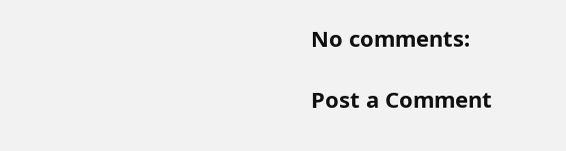No comments:

Post a Comment